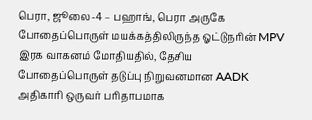பெரா, ஜூலை-4 – பஹாங், பெரா அருகே போதைப்பொருள் மயக்கத்திலிருந்த ஓட்டுநரின் MPV இரக வாகனம் மோதியதில், தேசிய போதைப்பொருள் தடுப்பு நிறுவனமான AADK அதிகாரி ஒருவர் பரிதாபமாக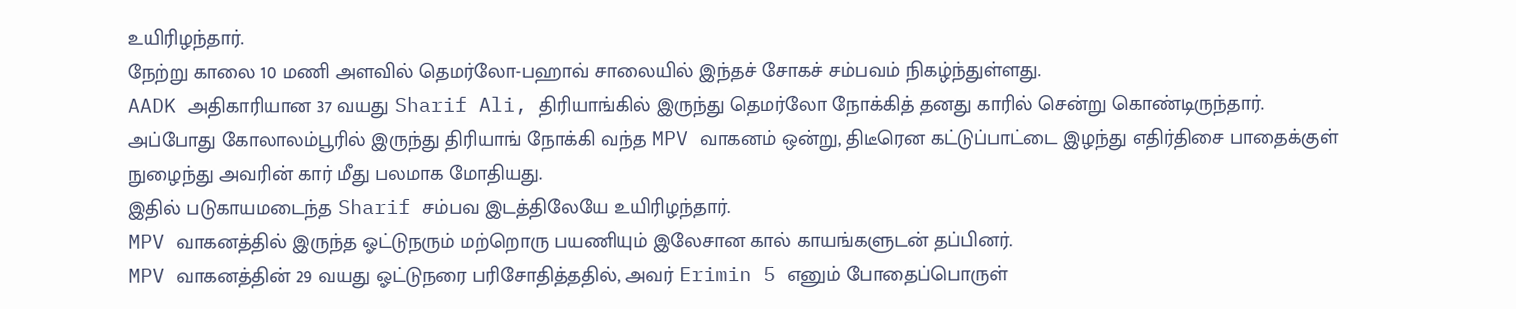உயிரிழந்தார்.
நேற்று காலை 10 மணி அளவில் தெமர்லோ-பஹாவ் சாலையில் இந்தச் சோகச் சம்பவம் நிகழ்ந்துள்ளது.
AADK அதிகாரியான 37 வயது Sharif Ali, திரியாங்கில் இருந்து தெமர்லோ நோக்கித் தனது காரில் சென்று கொண்டிருந்தார்.
அப்போது கோலாலம்பூரில் இருந்து திரியாங் நோக்கி வந்த MPV வாகனம் ஒன்று, திடீரென கட்டுப்பாட்டை இழந்து எதிர்திசை பாதைக்குள் நுழைந்து அவரின் கார் மீது பலமாக மோதியது.
இதில் படுகாயமடைந்த Sharif சம்பவ இடத்திலேயே உயிரிழந்தார்.
MPV வாகனத்தில் இருந்த ஓட்டுநரும் மற்றொரு பயணியும் இலேசான கால் காயங்களுடன் தப்பினர்.
MPV வாகனத்தின் 29 வயது ஓட்டுநரை பரிசோதித்ததில், அவர் Erimin 5 எனும் போதைப்பொருள்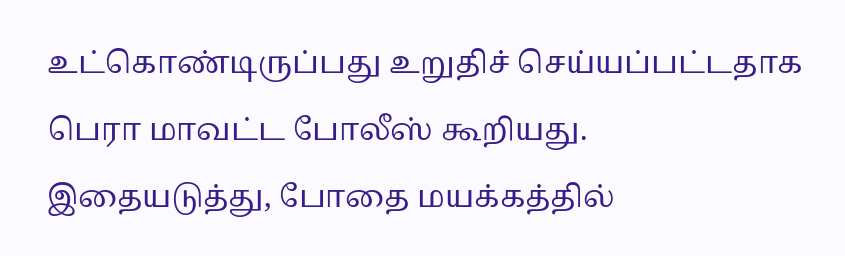உட்கொண்டிருப்பது உறுதிச் செய்யப்பட்டதாக பெரா மாவட்ட போலீஸ் கூறியது.
இதையடுத்து, போதை மயக்கத்தில்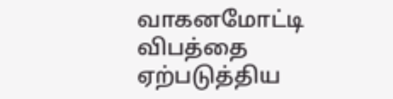வாகனமோட்டி விபத்தை ஏற்படுத்திய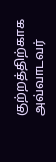குற்றத்திற்காக அவ்வாடவர்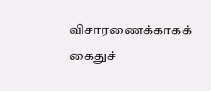விசாரணைக்காகக் கைதுச்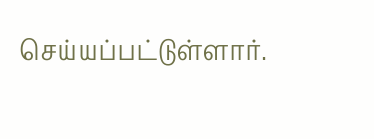செய்யப்பட்டுள்ளார்.